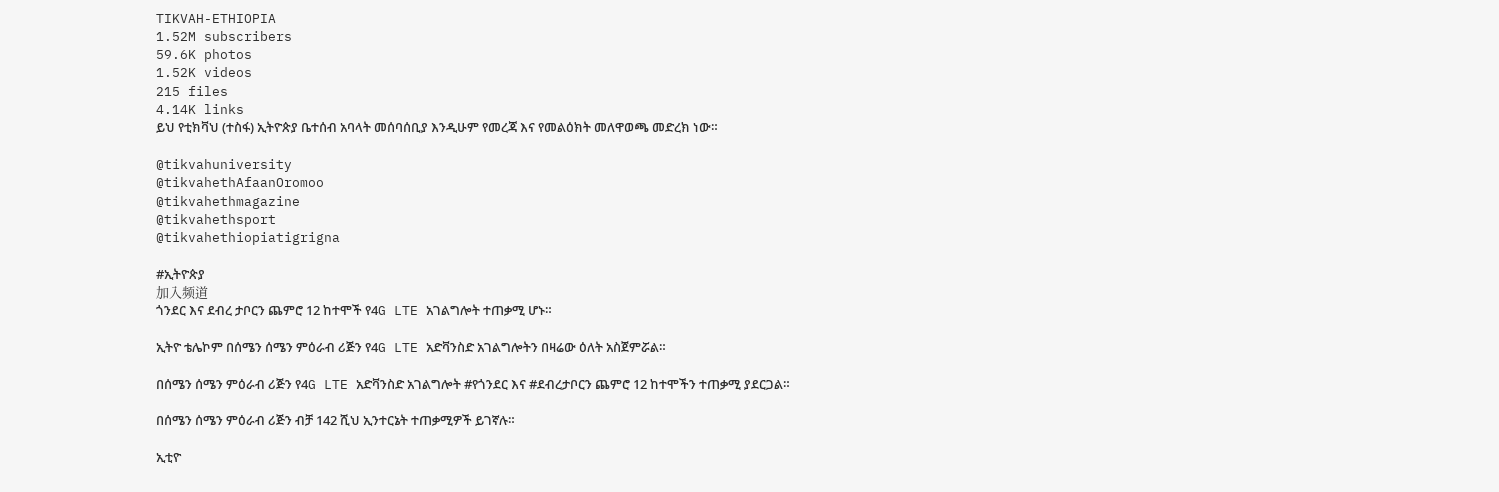TIKVAH-ETHIOPIA
1.52M subscribers
59.6K photos
1.52K videos
215 files
4.14K links
ይህ የቲክቫህ (ተስፋ) ኢትዮጵያ ቤተሰብ አባላት መሰባሰቢያ እንዲሁም የመረጃ እና የመልዕክት መለዋወጫ መድረክ ነው።

@tikvahuniversity
@tikvahethAfaanOromoo
@tikvahethmagazine
@tikvahethsport
@tikvahethiopiatigrigna

#ኢትዮጵያ
加入频道
ጎንደር እና ደብረ ታቦርን ጨምሮ 12 ከተሞች የ4G LTE አገልግሎት ተጠቃሚ ሆኑ።

ኢትዮ ቴሌኮም በሰሜን ሰሜን ምዕራብ ሪጅን የ4G LTE አድቫንስድ አገልግሎትን በዛሬው ዕለት አስጀምሯል።

በሰሜን ሰሜን ምዕራብ ሪጅን የ4G LTE አድቫንስድ አገልግሎት #የጎንደር እና #ደብረታቦርን ጨምሮ 12 ከተሞችን ተጠቃሚ ያደርጋል።

በሰሜን ሰሜን ምዕራብ ሪጅን ብቻ 142 ሺህ ኢንተርኔት ተጠቃሚዎች ይገኛሉ።

ኢቲዮ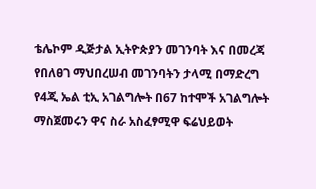ቴሌኮም ዲጅታል ኢትዮጵያን መገንባት እና በመረጃ የበለፀገ ማህበረሠብ መገንባትን ታላሚ በማድረግ የ4ጂ ኤል ቲኢ አገልግሎት በ67 ከተሞች አገልግሎት ማስጀመሩን ዋና ስራ አስፈፃሚዋ ፍሬህይወት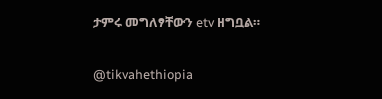ታምሩ መግለፃቸውን etv ዘግቧል።

@tikvahethiopia